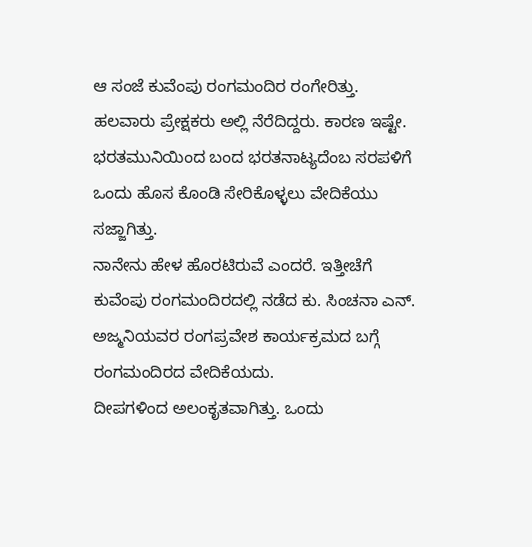ಆ ಸಂಜೆ ಕುವೆಂಪು ರಂಗಮಂದಿರ ರಂಗೇರಿತ್ತು. ಹಲವಾರು ಪ್ರೇಕ್ಷಕರು ಅಲ್ಲಿ ನೆರೆದಿದ್ದರು. ಕಾರಣ ಇಷ್ಟೇ. ಭರತಮುನಿಯಿಂದ ಬಂದ ಭರತನಾಟ್ಯದೆಂಬ ಸರಪಳಿಗೆ ಒಂದು ಹೊಸ ಕೊಂಡಿ ಸೇರಿಕೊಳ್ಳಲು ವೇದಿಕೆಯು ಸಜ್ಜಾಗಿತ್ತು.
ನಾನೇನು ಹೇಳ ಹೊರಟಿರುವೆ ಎಂದರೆ. ಇತ್ತೀಚೆಗೆ ಕುವೆಂಪು ರಂಗಮಂದಿರದಲ್ಲಿ ನಡೆದ ಕು. ಸಿಂಚನಾ ಎನ್. ಅಜ್ಮನಿಯವರ ರಂಗಪ್ರವೇಶ ಕಾರ್ಯಕ್ರಮದ ಬಗ್ಗೆ ರಂಗಮಂದಿರದ ವೇದಿಕೆಯದು.
ದೀಪಗಳಿಂದ ಅಲಂಕೃತವಾಗಿತ್ತು. ಒಂದು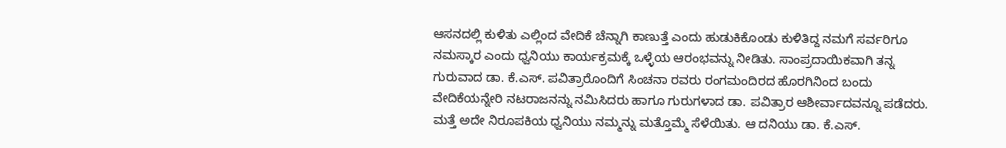ಆಸನದಲ್ಲಿ ಕುಳಿತು ಎಲ್ಲಿಂದ ವೇದಿಕೆ ಚೆನ್ನಾಗಿ ಕಾಣುತ್ತೆ ಎಂದು ಹುಡುಕಿಕೊಂಡು ಕುಳಿತಿದ್ದ ನಮಗೆ ಸರ್ವರಿಗೂ ನಮಸ್ಕಾರ ಎಂದು ಧ್ವನಿಯು ಕಾರ್ಯಕ್ರಮಕ್ಕೆ ಒಳ್ಳೆಯ ಆರಂಭವನ್ನು ನೀಡಿತು. ಸಾಂಪ್ರದಾಯಿಕವಾಗಿ ತನ್ನ ಗುರುವಾದ ಡಾ. ಕೆ.ಎಸ್. ಪವಿತ್ರಾರೊಂದಿಗೆ ಸಿಂಚನಾ ರವರು ರಂಗಮಂದಿರದ ಹೊರಗಿನಿಂದ ಬಂದು ವೇದಿಕೆಯನ್ನೇರಿ ನಟರಾಜನನ್ನು ನಮಿಸಿದರು ಹಾಗೂ ಗುರುಗಳಾದ ಡಾ. ಪವಿತ್ರಾರ ಆಶೀರ್ವಾದವನ್ನೂ ಪಡೆದರು.
ಮತ್ತೆ ಅದೇ ನಿರೂಪಕಿಯ ಧ್ವನಿಯು ನಮ್ಮನ್ನು ಮತ್ತೊಮ್ಮೆ ಸೆಳೆಯಿತು. ಆ ದನಿಯು ಡಾ. ಕೆ.ಎಸ್.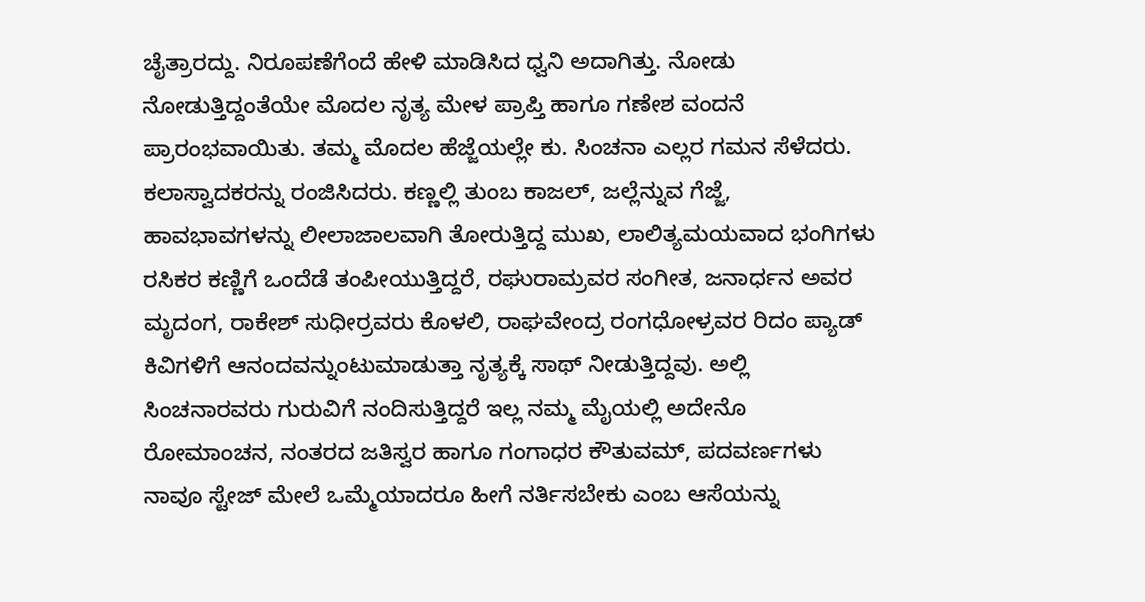ಚೈತ್ರಾರದ್ದು. ನಿರೂಪಣೆಗೆಂದೆ ಹೇಳಿ ಮಾಡಿಸಿದ ಧ್ವನಿ ಅದಾಗಿತ್ತು. ನೋಡು ನೋಡುತ್ತಿದ್ದಂತೆಯೇ ಮೊದಲ ನೃತ್ಯ ಮೇಳ ಪ್ರಾಪ್ತಿ ಹಾಗೂ ಗಣೇಶ ವಂದನೆ ಪ್ರಾರಂಭವಾಯಿತು. ತಮ್ಮ ಮೊದಲ ಹೆಜ್ಜೆಯಲ್ಲೇ ಕು. ಸಿಂಚನಾ ಎಲ್ಲರ ಗಮನ ಸೆಳೆದರು.
ಕಲಾಸ್ವಾದಕರನ್ನು ರಂಜಿಸಿದರು. ಕಣ್ಣಲ್ಲಿ ತುಂಬ ಕಾಜಲ್, ಜಲ್ಲೆನ್ನುವ ಗೆಜ್ಜೆ, ಹಾವಭಾವಗಳನ್ನು ಲೀಲಾಜಾಲವಾಗಿ ತೋರುತ್ತಿದ್ದ ಮುಖ, ಲಾಲಿತ್ಯಮಯವಾದ ಭಂಗಿಗಳು ರಸಿಕರ ಕಣ್ಣಿಗೆ ಒಂದೆಡೆ ತಂಪೀಯುತ್ತಿದ್ದರೆ, ರಘುರಾಮ್ರವರ ಸಂಗೀತ, ಜನಾರ್ಧನ ಅವರ ಮೃದಂಗ, ರಾಕೇಶ್ ಸುಧೀರ್ರವರು ಕೊಳಲಿ, ರಾಘವೇಂದ್ರ ರಂಗಧೋಳ್ರವರ ರಿದಂ ಪ್ಯಾಡ್ ಕಿವಿಗಳಿಗೆ ಆನಂದವನ್ನುಂಟುಮಾಡುತ್ತಾ ನೃತ್ಯಕ್ಕೆ ಸಾಥ್ ನೀಡುತ್ತಿದ್ದವು. ಅಲ್ಲಿ ಸಿಂಚನಾರವರು ಗುರುವಿಗೆ ನಂದಿಸುತ್ತಿದ್ದರೆ ಇಲ್ಲ ನಮ್ಮ ಮೈಯಲ್ಲಿ ಅದೇನೊ ರೋಮಾಂಚನ, ನಂತರದ ಜತಿಸ್ವರ ಹಾಗೂ ಗಂಗಾಧರ ಕೌತುವಮ್, ಪದವರ್ಣಗಳು ನಾವೂ ಸ್ಟೇಜ್ ಮೇಲೆ ಒಮ್ಮೆಯಾದರೂ ಹೀಗೆ ನರ್ತಿಸಬೇಕು ಎಂಬ ಆಸೆಯನ್ನು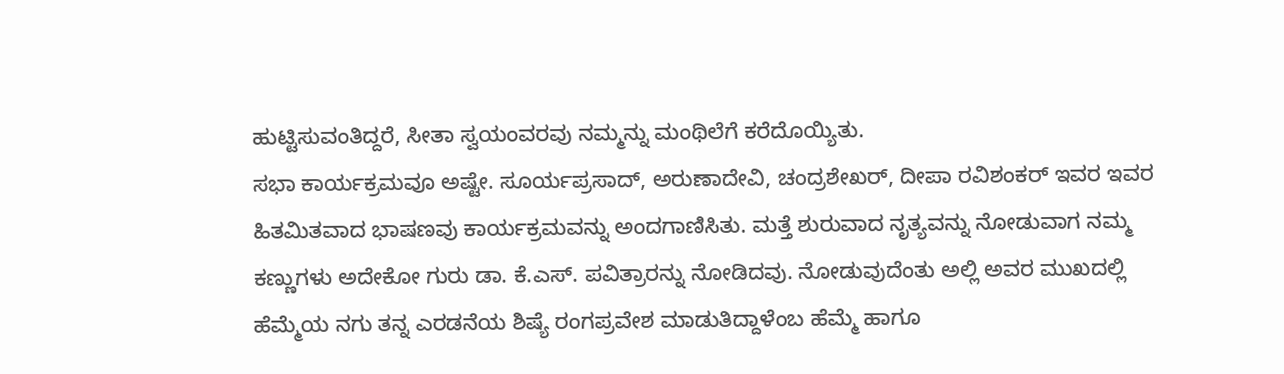ಹುಟ್ಟಿಸುವಂತಿದ್ದರೆ, ಸೀತಾ ಸ್ವಯಂವರವು ನಮ್ಮನ್ನು ಮಂಥಿಲೆಗೆ ಕರೆದೊಯ್ಯಿತು.
ಸಭಾ ಕಾರ್ಯಕ್ರಮವೂ ಅಷ್ಟೇ. ಸೂರ್ಯಪ್ರಸಾದ್, ಅರುಣಾದೇವಿ, ಚಂದ್ರಶೇಖರ್, ದೀಪಾ ರವಿಶಂಕರ್ ಇವರ ಇವರ ಹಿತಮಿತವಾದ ಭಾಷಣವು ಕಾರ್ಯಕ್ರಮವನ್ನು ಅಂದಗಾಣಿಸಿತು. ಮತ್ತೆ ಶುರುವಾದ ನೃತ್ಯವನ್ನು ನೋಡುವಾಗ ನಮ್ಮ ಕಣ್ಣುಗಳು ಅದೇಕೋ ಗುರು ಡಾ. ಕೆ.ಎಸ್. ಪವಿತ್ರಾರನ್ನು ನೋಡಿದವು. ನೋಡುವುದೆಂತು ಅಲ್ಲಿ ಅವರ ಮುಖದಲ್ಲಿ ಹೆಮ್ಮೆಯ ನಗು ತನ್ನ ಎರಡನೆಯ ಶಿಷ್ಯೆ ರಂಗಪ್ರವೇಶ ಮಾಡುತಿದ್ದಾಳೆಂಬ ಹೆಮ್ಮೆ ಹಾಗೂ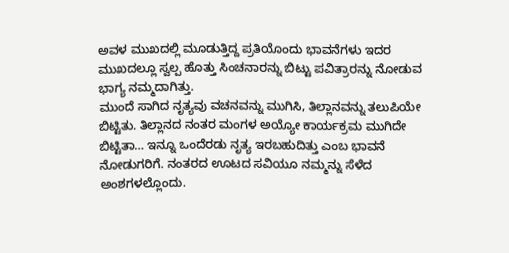ಅವಳ ಮುಖದಲ್ಲಿ ಮೂಡುತ್ತಿದ್ದ ಪ್ರತಿಯೊಂದು ಭಾವನೆಗಳು ಇದರ ಮುಖದಲ್ಲೂ ಸ್ವಲ್ಪ ಹೊತ್ತು ಸಿಂಚನಾರನ್ನು ಬಿಟ್ಟು ಪವಿತ್ರಾರನ್ನು ನೋಡುವ ಭಾಗ್ಯ ನಮ್ಮದಾಗಿತ್ತು.
ಮುಂದೆ ಸಾಗಿದ ನೃತ್ಯವು ವಚನವನ್ನು ಮುಗಿಸಿ, ತಿಲ್ಲಾನವನ್ನು ತಲುಪಿಯೇ ಬಿಟ್ಟಿತು. ತಿಲ್ಲಾನದ ನಂತರ ಮಂಗಳ ಅಯ್ಯೋ ಕಾರ್ಯಕ್ರಮ ಮುಗಿದೇ ಬಿಟ್ಟಿತಾ… ಇನ್ನೂ ಒಂದೆರಡು ನೃತ್ಯ ಇರಬಹುದಿತ್ತು ಎಂಬ ಭಾವನೆ ನೋಡುಗರಿಗೆ. ನಂತರದ ಊಟದ ಸವಿಯೂ ನಮ್ಮನ್ನು ಸೆಳೆದ ಅಂಶಗಳಲ್ಲೊಂದು.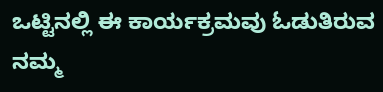ಒಟ್ಟಿನಲ್ಲಿ ಈ ಕಾರ್ಯಕ್ರಮವು ಓಡುತಿರುವ ನಮ್ಮ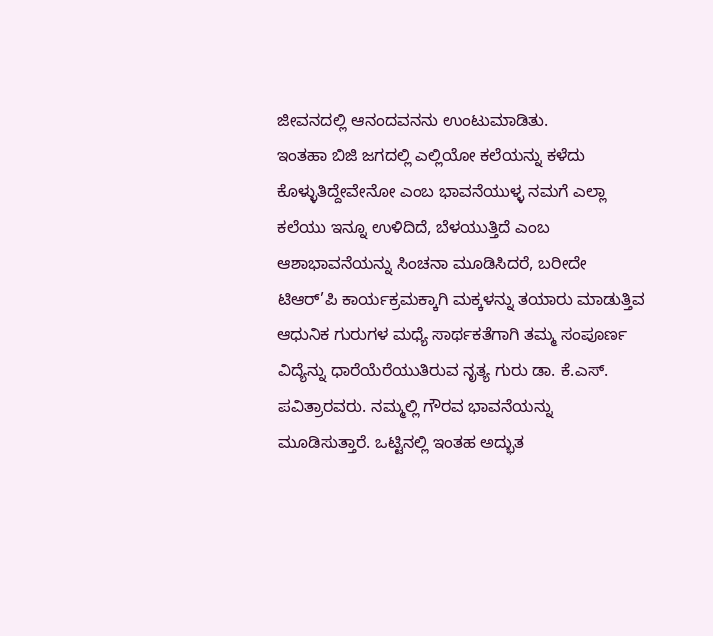ಜೀವನದಲ್ಲಿ ಆನಂದವನನು ಉಂಟುಮಾಡಿತು.
ಇಂತಹಾ ಬಿಜಿ ಜಗದಲ್ಲಿ ಎಲ್ಲಿಯೋ ಕಲೆಯನ್ನು ಕಳೆದು ಕೊಳ್ಳುತಿದ್ದೇವೇನೋ ಎಂಬ ಭಾವನೆಯುಳ್ಳ ನಮಗೆ ಎಲ್ಲಾ ಕಲೆಯು ಇನ್ನೂ ಉಳಿದಿದೆ, ಬೆಳಯುತ್ತಿದೆ ಎಂಬ ಆಶಾಭಾವನೆಯನ್ನು ಸಿಂಚನಾ ಮೂಡಿಸಿದರೆ, ಬರೀದೇ ಟಿಆರ್’ಪಿ ಕಾರ್ಯಕ್ರಮಕ್ಕಾಗಿ ಮಕ್ಕಳನ್ನು ತಯಾರು ಮಾಡುತ್ತಿವ ಆಧುನಿಕ ಗುರುಗಳ ಮಧ್ಯೆ ಸಾರ್ಥಕತೆಗಾಗಿ ತಮ್ಮ ಸಂಪೂರ್ಣ ವಿದ್ಯೆನ್ನು ಧಾರೆಯೆರೆಯುತಿರುವ ನೃತ್ಯ ಗುರು ಡಾ. ಕೆ.ಎಸ್. ಪವಿತ್ರಾರವರು. ನಮ್ಮಲ್ಲಿ ಗೌರವ ಭಾವನೆಯನ್ನು ಮೂಡಿಸುತ್ತಾರೆ. ಒಟ್ಟಿನಲ್ಲಿ ಇಂತಹ ಅದ್ಭುತ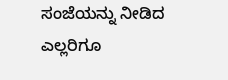ಸಂಜೆಯನ್ನು ನೀಡಿದ ಎಲ್ಲರಿಗೂ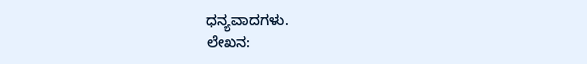ಧನ್ಯವಾದಗಳು.
ಲೇಖನ: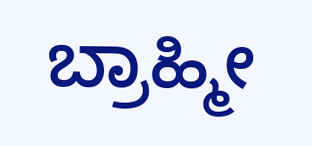ಬ್ರಾಹ್ಮೀ